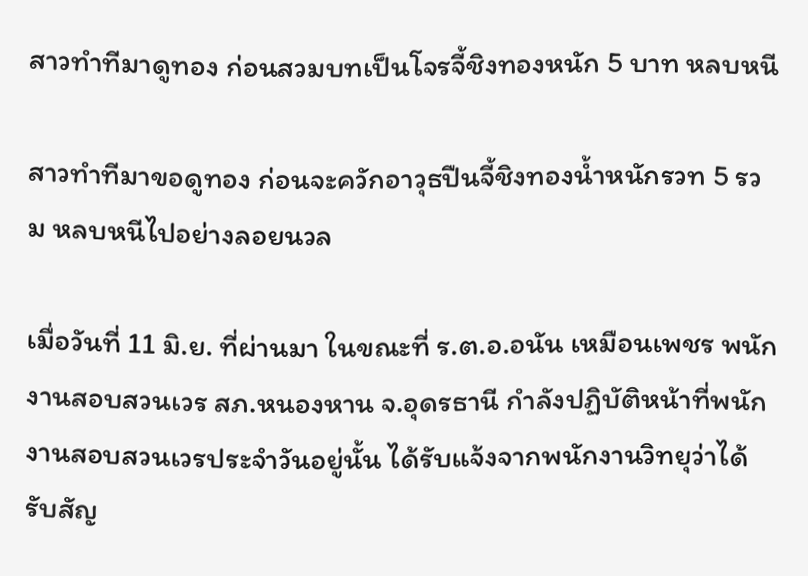สาวทำทีมาดูทอง ก่อนสวมบทเป็นโจรจี้ชิงทองหนัก 5 บาท หลบหนี

สาวทำทีมาขอดูทอง ก่อนจะควักอาวุธปืนจี้ชิงทองน้ำหนักรวท 5 รวม หลบหนีไปอย่างลอยนวล

เมื่อวันที่ 11 มิ.ย. ที่ผ่านมา ในขณะที่ ร.ต.อ.อนัน เหมือนเพชร พนักงานสอบสวนเวร สภ.หนองหาน จ.อุดรธานี กำลังปฏิบัติหน้าที่พนักงานสอบสวนเวรประจำวันอยู่นั้น ได้รับแจ้งจากพนักงานวิทยุว่าได้รับสัญ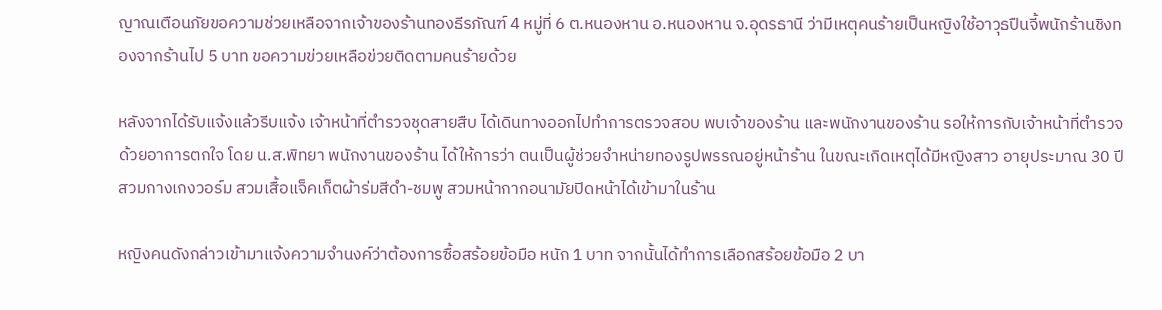ญาณเตือนภัยขอความช่วยเหลือจากเจ้าของร้านทองธีรภัณฑ์ 4 หมู่ที่ 6 ต.หนองหาน อ.หนองหาน จ.อุดรธานี ว่ามีเหตุคนร้ายเป็นหญิงใช้อาวุธปืนจี้พนักร้านชิงทองจากร้านไป 5 บาท ขอความข่วยเหลือข่วยติดตามคนร้ายด้วย

หลังจากได้รับแจ้งแล้วรีบแจ้ง เจ้าหน้าที่ตำรวจชุดสายสืบ ได้เดินทางออกไปทำการตรวจสอบ พบเจ้าของร้าน และพนักงานของร้าน รอให้การกับเจ้าหน้าที่ตำรวจด้วยอาการตกใจ โดย น.ส.พิทยา พนักงานของร้าน ได้ให้การว่า ตนเป็นผู้ช่วยจำหน่ายทองรูปพรรณอยู่หน้าร้าน ในขณะเกิดเหตุได้มีหญิงสาว อายุประมาณ 30 ปี สวมกางเกงวอร์ม สวมเสื้อแจ็คเก็ตผ้าร่มสีดำ-ชมพู สวมหน้ากากอนามัยปิดหน้าได้เข้ามาในร้าน

หญิงคนดังกล่าวเข้ามาแจ้งความจำนงค์ว่าต้องการซื้อสร้อยข้อมือ หนัก 1 บาท จากนั้นได้ทำการเลือกสร้อยข้อมือ 2 บา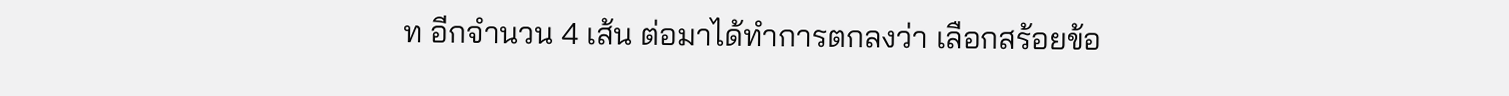ท อีกจำนวน 4 เส้น ต่อมาได้ทำการตกลงว่า เลือกสร้อยข้อ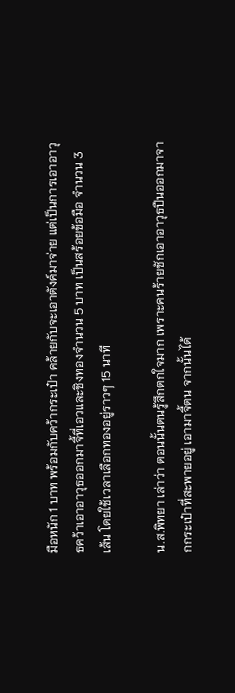มือหนัก 1 บาท พร้อมกับคว้ากระเป๋า คล้ายกับจะเอาตังค์มาจ่าย แต่เป็นการเอาอาวุธคว้าเอาอาวุธออกมาจี้ที่เอวและชิงทองจำนวน 5 บาท เป็นสร้อยข้อมือ จำนวน 3 เส้น โดยใช้เวลาเลือกทองอยู่ราวๆ 15 นาที

น.ส.พิทยา เล่าว่า ตอนนั้นตนรู้สึกตกใจมาก เพราะคนร้ายชักเอาอาวุธปืนออกมาจากกระเป๋าที่สะพายอยู่ เอามาจี้ตน จากนั้นได้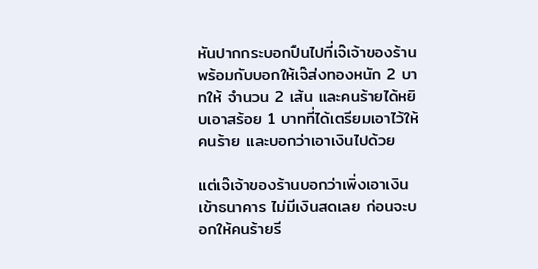หันปากกระบอกปืนไปที่เจ๊เจ้าของร้าน พร้อมกับบอกให้เจ๊ส่งทองหนัก 2 บาทให้ จำนวน 2 เส้น และคนร้ายได้หยิบเอาสร้อย 1 บาทที่ได้เตรียมเอาไว้ให้คนร้าย และบอกว่าเอาเงินไปด้วย

แต่เจ๊เจ้าของร้านบอกว่าเพิ่งเอาเงินเข้าธนาคาร ไม่มีเงินสดเลย ก่อนจะบอกให้คนร้ายรี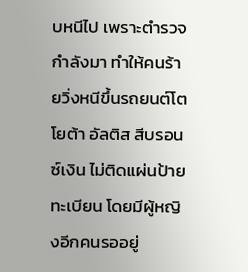บหนีไป เพราะตำรวจกำลังมา ทำให้คนร้ายวิ่งหนีขึ้นรถยนต์โตโยต้า อัลติส สีบรอนซ์เงิน ไม่ติดแผ่นป้ายทะเบียน โดยมีผู้หญิงอีกคนรออยู่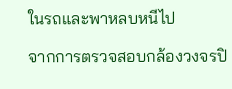ในรถและพาหลบหนีไป

จากการตรวจสอบกล้องวงจรปิ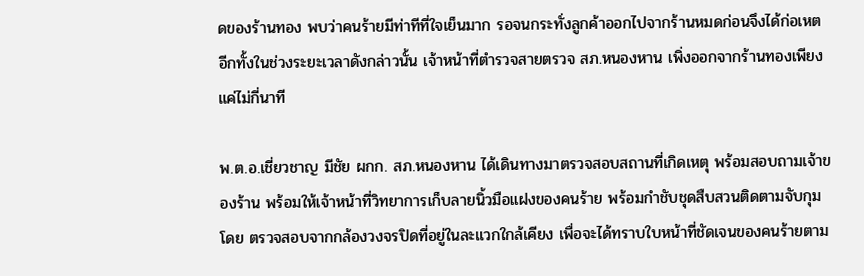ดของร้านทอง พบว่าคนร้ายมีท่าทีที่ใจเย็นมาก รอจนกระทั่งลูกค้าออกไปจากร้านหมดก่อนจึงได้ก่อเหต อีกทั้งในช่วงระยะเวลาดังกล่าวนั้น เจ้าหน้าที่ตำรวจสายตรวจ สภ.หนองหาน เพิ่งออกจากร้านทองเพียงแค่ไม่กี่นาที

พ.ต.อ.เชี่ยวชาญ มีชัย ผกก. สภ.หนองหาน ได้เดินทางมาตรวจสอบสถานที่เกิดเหตุ พร้อมสอบถามเจ้าของร้าน พร้อมให้เจ้าหน้าที่วิทยาการเก็บลายนิ้วมือแฝงของคนร้าย พร้อมกำชับชุดสืบสวนติดตามจับกุม โดย ตรวจสอบจากกล้องวงจรปิดที่อยู่ในละแวกใกล้เคียง เพื่อจะได้ทราบใบหน้าที่ชัดเจนของคนร้ายตาม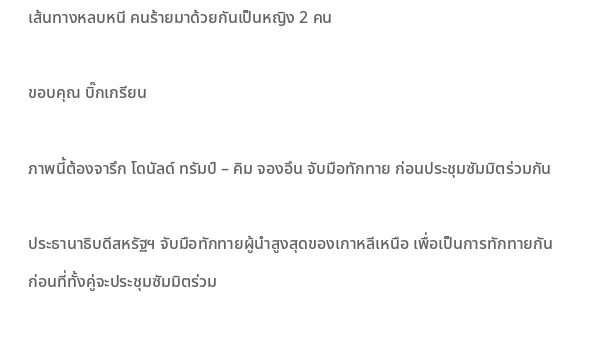เส้นทางหลบหนี คนร้ายมาด้วยกันเป็นหญิง 2 คน

ขอบคุณ บิ๊กเกรียน

ภาพนี้ต้องจารึก โดนัลด์ ทรัมป์ – คิม จองอึน จับมือทักทาย ก่อนประชุมซัมมิตร่วมกัน

ประธานาธิบดีสหรัฐฯ จับมือทักทายผู้นำสูงสุดของเกาหลีเหนือ เพื่อเป็นการทักทายกัน ก่อนที่ทั้งคู่จะประชุมซัมมิตร่วม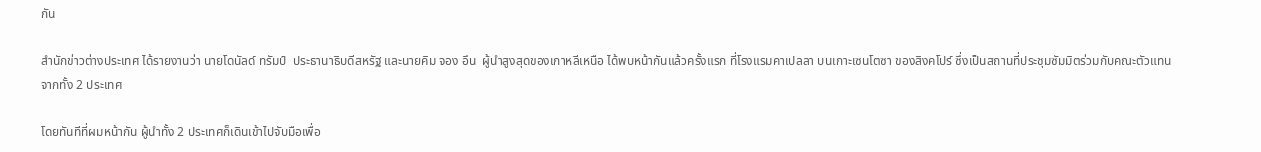กัน

สำนักข่าวต่างประเทศ ได้รายงานว่า นายโดนัลด์ ทรัมป์  ประธานาธิบดีสหรัฐ และนายคิม จอง อึน  ผู้นำสูงสุดของเกาหลีเหนือ ได้พบหน้ากันแล้วครั้งแรก ที่โรงแรมคาเปลลา บนเกาะเซนโตซา ของสิงคโปร์ ซึ่งเป็นสถานที่ประชุมซัมมิตร่วมกับคณะตัวแทนจากทั้ง 2 ประเทศ

โดยทันทีที่ผมหน้ากัน ผู้นำทั้ง 2 ประเทศก็เดินเข้าไปจับมือเพื่อ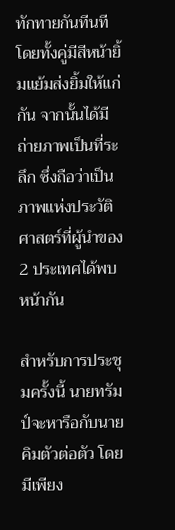ทักทายกันทีนที โดยทั้งคู่มีสีหน้ายิ้มแย้มส่งยิ้มให้แก่กัน จากนั้นได้มีถ่ายภาพเป็นที่ระลึก ซึ่งถือว่าเป็นภาพแห่งประวัติศาสตร์ที่ผู้นำของ 2 ประเทศได้พบหน้ากัน

สำหรับการประชุมครั้งนี้ นายทรัมป์จะหารือกับนายคิมตัวต่อตัว โดยมีเพียง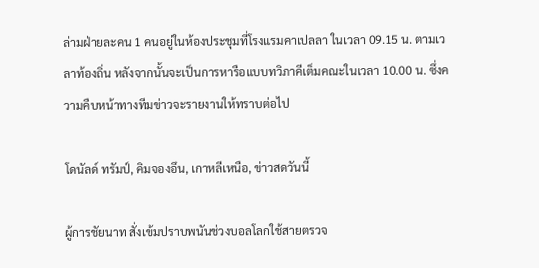ล่ามฝ่ายละคน 1 คนอยู่ในห้องประชุมที่โรงแรมคาเปลลา ในเวลา 09.15 น. ตามเวลาท้องถิ่น หลังจากนั้นจะเป็นการหารือแบบทวิภาคีเต็มคณะในเวลา 10.00 น. ซึ่งความคืบหน้าทางทีมข่าวจะรายงานให้ทราบต่อไป

โดนัลด์ ทรัมป์, คิมจองอึน, เกาหลีเหนือ, ข่าวสดวันนี้

ผู้การชัยนาท สั่งเข้มปราบพนันช่วงบอลโลกใช้สายตรวจ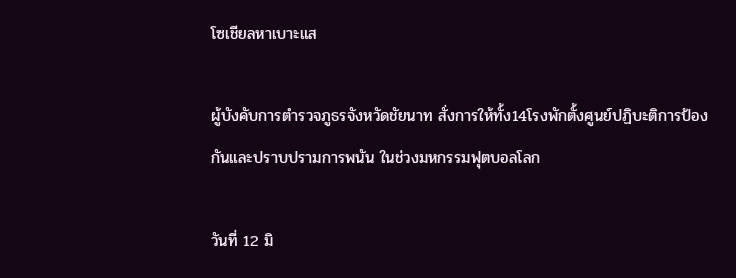โซเชียลหาเบาะแส

ผู้บังคับการตำรวจภูธรจังหวัดชัยนาท สั่งการให้ทั้ง14โรงพักตั้งศูนย์ปฏิบะติการป้องกันและปราบปรามการพนัน ในช่วงมหกรรมฟุตบอลโลก

วันที่ 12 มิ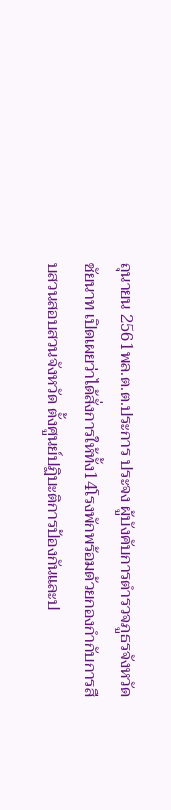ถุนายน 2561พล.ต.ต.ประการ ประจง ผู้บังคับการตำรวจภูธรจังหวัดชัยนาท เปิดเผยว่าได้สั่งการให้ทั้ง14โรงพักพร้อมด้วยกองกำกับการสืบสวนสอบสวนจังหวัด ตั้งศูนย์ปฏิบะติการป้องกันและป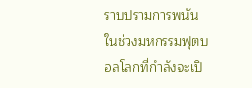ราบปรามการพนัน ในช่วงมหกรรมฟุตบอลโลกที่กำลังจะเปิ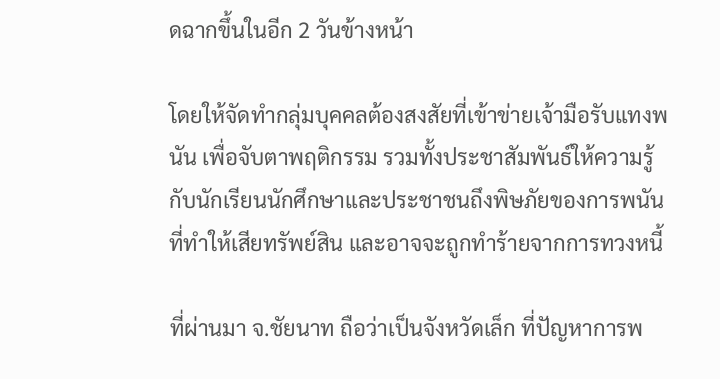ดฉากขึ้นในอีก 2 วันข้างหน้า

โดยให้จัดทำกลุ่มบุคคลต้องสงสัยที่เข้าข่ายเจ้ามือรับแทงพนัน เพื่อจับตาพฤติกรรม รวมทั้งประชาสัมพันธ์ให้ความรู้กับนักเรียนนักศึกษาและประชาชนถึงพิษภัยของการพนันที่ทำให้เสียทรัพย์สิน และอาจจะถูกทำร้ายจากการทวงหนี้

ที่ผ่านมา จ.ชัยนาท ถือว่าเป็นจังหวัดเล็ก ที่ปัญหาการพ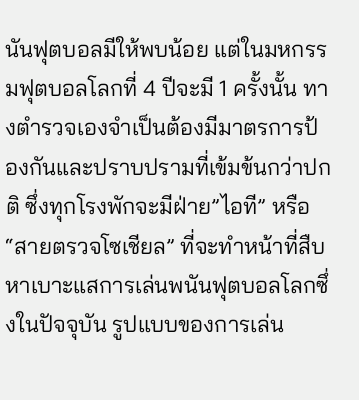นันฟุตบอลมีให้พบน้อย แต่ในมหกรรมฟุตบอลโลกที่ 4 ปีจะมี 1 ครั้งนั้น ทางตำรวจเองจำเป็นต้องมีมาตรการป้องกันและปราบปรามที่เข้มข้นกว่าปกติ ซึ่งทุกโรงพักจะมีฝ่าย”ไอที” หรือ “สายตรวจโซเชียล” ที่จะทำหน้าที่สืบหาเบาะแสการเล่นพนันฟุตบอลโลกซึ่งในปัจจุบัน รูปแบบของการเล่น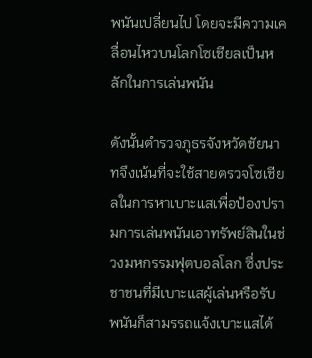พนันเปลี่ยนไป โดยจะมีความเคลื่อนไหวบนโลกโซเชียลเป็นหลักในการเล่นพนัน

ดังนั้นตำรวจภูธรจังหวัดชัยนาทจึงเน้นที่จะใช้สายตรวจโซเชียลในการหาเบาะแสเพื่อป้องปรามการเล่นพนันเอาทรัพย์สินในช่วงมหกรรมฟุตบอลโลก ซึ่งประชาชนที่มีเบาะแสผู้เล่นหรือรับพนันก็สามรรถแจ้งเบาะแสได้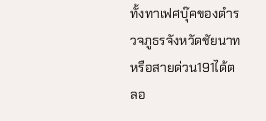ทั้งทาเฟศบุ๊คของตำรวจภูธรจังหวัดชัยนาท หรือสายด่วน191ได้ตลอ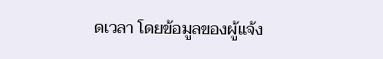ดเวลา โดยข้อมูลของผู้แจ้ง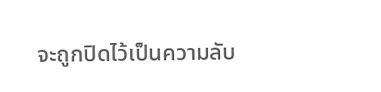จะถูกปิดไว้เป็นความลับ